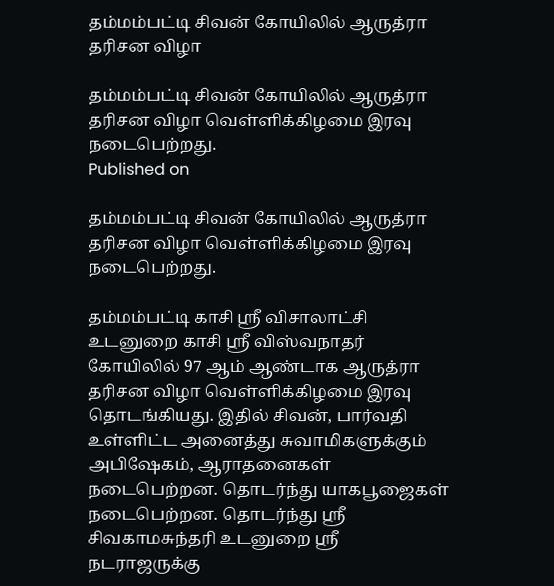தம்மம்பட்டி சிவன் கோயிலில் ஆருத்ரா தரிசன விழா

தம்மம்பட்டி சிவன் கோயிலில் ஆருத்ரா தரிசன விழா வெள்ளிக்கிழமை இரவு நடைபெற்றது.
Published on

தம்மம்பட்டி சிவன் கோயிலில் ஆருத்ரா தரிசன விழா வெள்ளிக்கிழமை இரவு நடைபெற்றது.

தம்மம்பட்டி காசி ஸ்ரீ விசாலாட்சி உடனுறை காசி ஸ்ரீ விஸ்வநாதர் கோயிலில் 97 ஆம் ஆண்டாக ஆருத்ரா தரிசன விழா வெள்ளிக்கிழமை இரவு தொடங்கியது. இதில் சிவன், பார்வதி உள்ளிட்ட அனைத்து சுவாமிகளுக்கும் அபிஷேகம், ஆராதனைகள் நடைபெற்றன. தொடர்ந்து யாகபூஜைகள் நடைபெற்றன. தொடர்ந்து ஸ்ரீ சிவகாமசுந்தரி உடனுறை ஸ்ரீ நடராஜருக்கு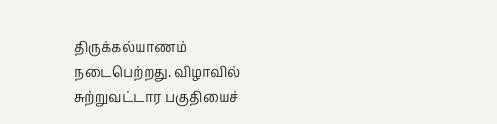திருக்கல்யாணம் நடைபெற்றது. விழாவில் சுற்றுவட்டார பகுதியைச்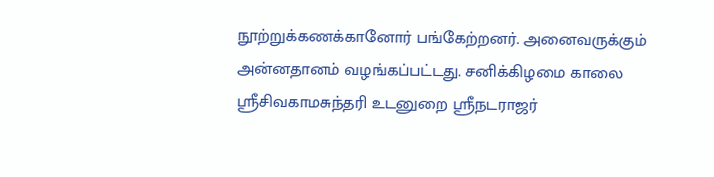நூற்றுக்கணக்கானோர் பங்கேற்றனர். அனைவருக்கும் அன்னதானம் வழங்கப்பட்டது. சனிக்கிழமை காலை ஸ்ரீசிவகாமசுந்தரி உடனுறை ஸ்ரீநடராஜர்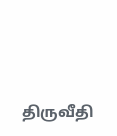திருவீதி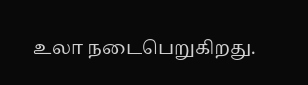உலா நடைபெறுகிறது.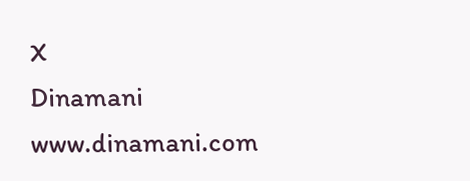X
Dinamani
www.dinamani.com